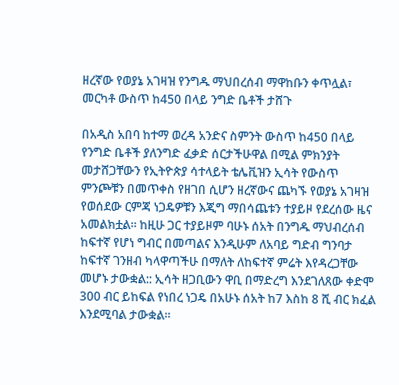ዘረኛው የወያኔ አገዛዝ የንግዱ ማህበረሰብ ማዋከቡን ቀጥሏል፣ መርካቶ ውስጥ ከ450 በላይ ንግድ ቤቶች ታሸጉ

በአዲስ አበባ ከተማ ወረዳ አንድና ስምንት ውስጥ ከ450 በላይ የንግድ ቤቶች ያለንግድ ፈቃድ ሰርታችሁዋል በሚል ምክንያት መታሸጋቸውን የኢትዮጵያ ሳተላይት ቴሌቪዝን ኢሳት የውስጥ ምንጮቹን በመጥቀስ የዘገበ ሲሆን ዘረኛውና ጨካኙ የወያኔ አገዛዝ የወሰደው ርምጃ ነጋዴዎቹን እጂግ ማበሳጨቱን ተያይዞ የደረሰው ዜና አመልክቷል። ከዚሁ ጋር ተያይዞም ባሁኑ ሰአት በንግዱ ማህብረሰብ ከፍተኛ የሆነ ግብር በመጣልና እንዲሁም ለአባይ ግድብ ግንባታ ከፍተኛ ገንዘብ ካላዋጣችሁ በማለት ለከፍተኛ ምሬት እየዳረጋቸው መሆኑ ታውቋል:: ኢሳት ዘጋቢውን ዋቢ በማድረግ እንደገለጸው ቀድሞ 300 ብር ይከፍል የነበረ ነጋዴ በአሁኑ ሰአት ከ7 እስከ 8 ሺ ብር ክፈል እንደሚባል ታውቋል።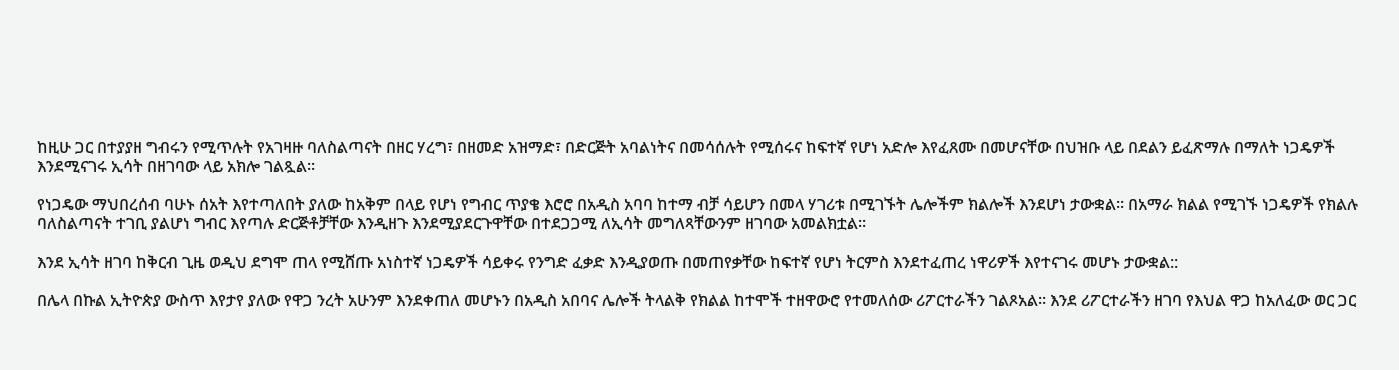ከዚሁ ጋር በተያያዘ ግብሩን የሚጥሉት የአገዛዙ ባለስልጣናት በዘር ሃረግ፣ በዘመድ አዝማድ፣ በድርጅት አባልነትና በመሳሰሉት የሚሰሩና ከፍተኛ የሆነ አድሎ እየፈጸሙ በመሆናቸው በህዝቡ ላይ በደልን ይፈጽማሉ በማለት ነጋዴዎች እንደሚናገሩ ኢሳት በዘገባው ላይ አክሎ ገልጿል።

የነጋዴው ማህበረሰብ ባሁኑ ሰአት እየተጣለበት ያለው ከአቅም በላይ የሆነ የግብር ጥያቄ እሮሮ በአዲስ አባባ ከተማ ብቻ ሳይሆን በመላ ሃገሪቱ በሚገኙት ሌሎችም ክልሎች እንደሆነ ታውቋል። በአማራ ክልል የሚገኙ ነጋዴዎች የክልሉ ባለስልጣናት ተገቢ ያልሆነ ግብር እየጣሉ ድርጅቶቻቸው እንዲዘጉ እንደሚያደርጉዋቸው በተደጋጋሚ ለኢሳት መግለጻቸውንም ዘገባው አመልክቷል።

እንደ ኢሳት ዘገባ ከቅርብ ጊዜ ወዲህ ደግሞ ጠላ የሚሸጡ አነስተኛ ነጋዴዎች ሳይቀሩ የንግድ ፈቃድ እንዲያወጡ በመጠየቃቸው ከፍተኛ የሆነ ትርምስ እንደተፈጠረ ነዋሪዎች እየተናገሩ መሆኑ ታውቋል::

በሌላ በኩል ኢትዮጵያ ውስጥ እየታየ ያለው የዋጋ ንረት አሁንም እንደቀጠለ መሆኑን በአዲስ አበባና ሌሎች ትላልቅ የክልል ከተሞች ተዘዋውሮ የተመለሰው ሪፖርተራችን ገልጾአል። እንደ ሪፖርተራችን ዘገባ የእህል ዋጋ ከአለፈው ወር ጋር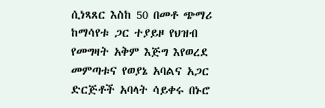ሲነጻጸር እስከ 50 በመቶ ጭማሪ ከማሳየቱ ጋር ተያይዞ የህዝብ የመግዛት አቅም እጅግ እየወረደ መምጣቱና የወያኔ አባልና አጋር ድርጅቶች አባላት ሳይቀሩ በኑሮ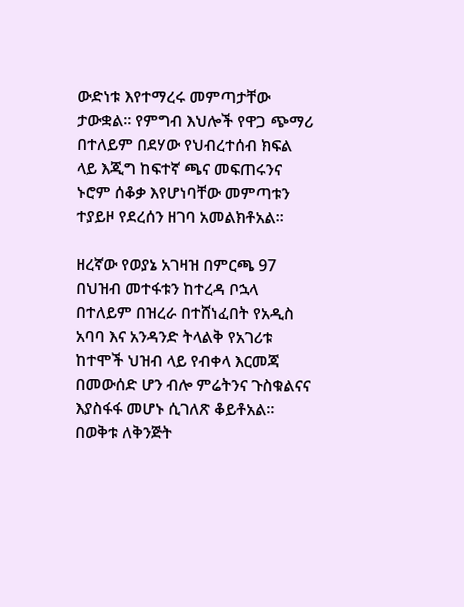ውድነቱ እየተማረሩ መምጣታቸው ታውቋል። የምግብ እህሎች የዋጋ ጭማሪ በተለይም በደሃው የህብረተሰብ ክፍል ላይ እጂግ ከፍተኛ ጫና መፍጠሩንና ኑሮም ሰቆቃ እየሆነባቸው መምጣቱን ተያይዞ የደረሰን ዘገባ አመልክቶአል።

ዘረኛው የወያኔ አገዛዝ በምርጫ 97 በህዝብ መተፋቱን ከተረዳ ቦኋላ በተለይም በዝረራ በተሸነፈበት የአዲስ አባባ እና አንዳንድ ትላልቅ የአገሪቱ ከተሞች ህዝብ ላይ የብቀላ እርመጃ በመውሰድ ሆን ብሎ ምሬትንና ጉስቁልናና እያስፋፋ መሆኑ ሲገለጽ ቆይቶአል። በወቅቱ ለቅንጅት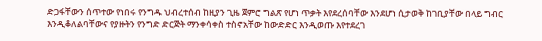ድጋፋቸውን ሰጥተው የነበሩ የንግዱ ህብረተሰብ ከዚያን ጊዜ ጀምሮ ግልጽ የሆነ ጥቃት እየደረሰባቸው እንደሆነ ሲታወቅ ከገቢያቸው በላይ ግብር እንዲቆለልባቸውና የያዙትን የንግድ ድርጅት ማንቀሳቀስ ተስኖአቸው ከውድድር እንዲወጡ እየተደረገ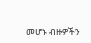መሆኑ ብዙዎችን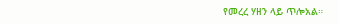የመረረ ሃዘን ላይ ጥሎአል።